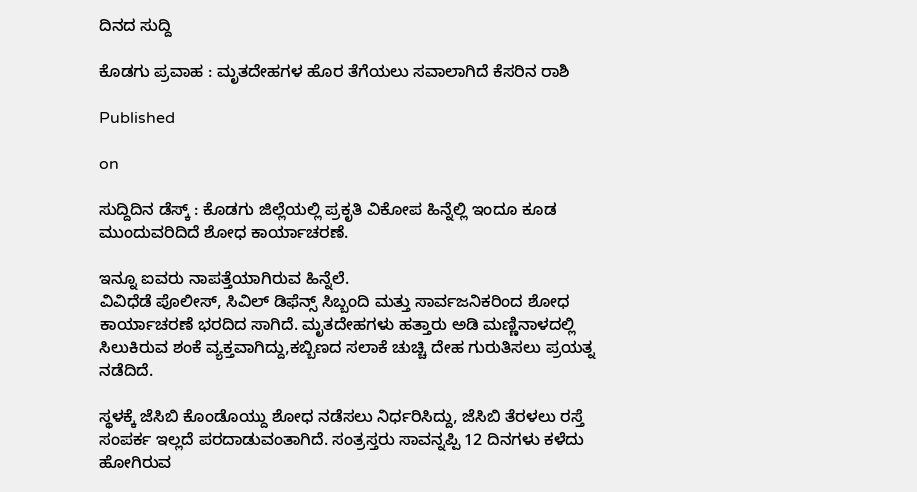ದಿನದ ಸುದ್ದಿ

ಕೊಡಗು ಪ್ರವಾಹ : ಮೃತದೇಹಗಳ ಹೊರ ತೆಗೆಯಲು ಸವಾಲಾಗಿದೆ ಕೆಸರಿನ ರಾಶಿ

Published

on

ಸುದ್ದಿದಿನ ಡೆಸ್ಕ್ : ಕೊಡಗು ಜಿಲ್ಲೆಯಲ್ಲಿ ಪ್ರಕೃತಿ ವಿಕೋಪ ಹಿನ್ನೆಲ್ಲಿ ಇಂದೂ ಕೂಡ ಮುಂದುವರಿದಿದೆ ಶೋಧ ಕಾರ್ಯಾಚರಣೆ.

ಇನ್ನೂ ಐವರು ನಾಪತ್ತೆಯಾಗಿರುವ ಹಿನ್ನೆಲೆ.
ವಿವಿಧೆಡೆ ಪೊಲೀಸ್, ಸಿವಿಲ್ ಡಿಫೆನ್ಸ್ ಸಿಬ್ಬಂದಿ ಮತ್ತು ಸಾರ್ವಜನಿಕರಿಂದ ಶೋಧ ಕಾರ್ಯಾಚರಣೆ ಭರದಿದ ಸಾಗಿದೆ. ಮೃತದೇಹಗಳು ಹತ್ತಾರು ಅಡಿ ಮಣ್ಣಿನಾಳದಲ್ಲಿ ಸಿಲುಕಿರುವ ಶಂಕೆ ವ್ಯಕ್ತವಾಗಿದ್ದು,ಕಬ್ಬಿಣದ ಸಲಾಕೆ ಚುಚ್ಚಿ ದೇಹ ಗುರುತಿಸಲು ಪ್ರಯತ್ನ ನಡೆದಿದೆ.

ಸ್ಥಳಕ್ಕೆ ಜೆಸಿಬಿ ಕೊಂಡೊಯ್ದು ಶೋಧ ನಡೆಸಲು ನಿರ್ಧರಿಸಿದ್ದು, ಜೆಸಿಬಿ ತೆರಳಲು ರಸ್ತೆ ಸಂಪರ್ಕ ಇಲ್ಲದೆ ಪರದಾಡುವಂತಾಗಿದೆ. ಸಂತ್ರಸ್ತರು ಸಾವನ್ನಪ್ಪಿ 12 ದಿನಗಳು ಕಳೆದು ಹೋಗಿರುವ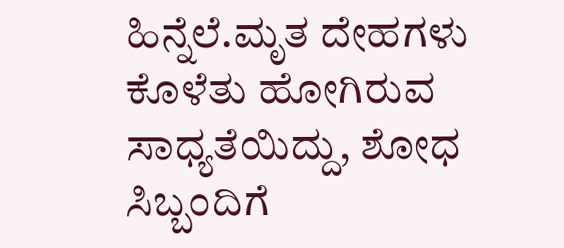ಹಿನ್ನೆಲೆ.ಮೃತ ದೇಹಗಳು ಕೊಳೆತು ಹೋಗಿರುವ ಸಾಧ್ಯತೆಯಿದ್ದು, ಶೋಧ ಸಿಬ್ಬಂದಿಗೆ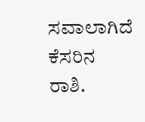ಸವಾಲಾಗಿದೆ ಕೆಸರಿನ ರಾಶಿ.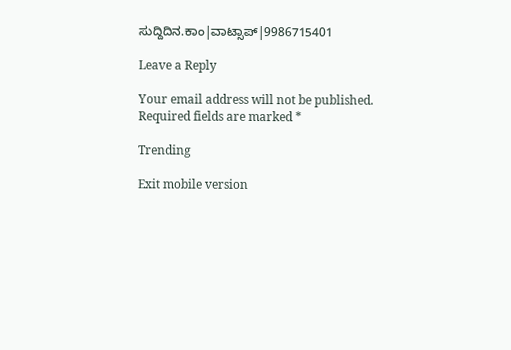ಸುದ್ದಿದಿನ.ಕಾಂ|ವಾಟ್ಸಾಪ್|9986715401

Leave a Reply

Your email address will not be published. Required fields are marked *

Trending

Exit mobile version